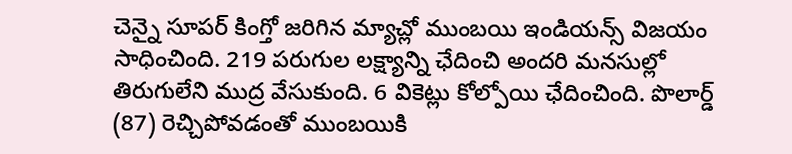చెన్నై సూపర్ కింగ్తో జరిగిన మ్యాచ్లో ముంబయి ఇండియన్స్ విజయం సాధించింది. 219 పరుగుల లక్ష్యాన్ని ఛేదించి అందరి మనసుల్లో తిరుగులేని ముద్ర వేసుకుంది. 6 వికెట్లు కోల్పోయి ఛేదించింది. పొలార్డ్ (87) రెచ్చిపోవడంతో ముంబయికి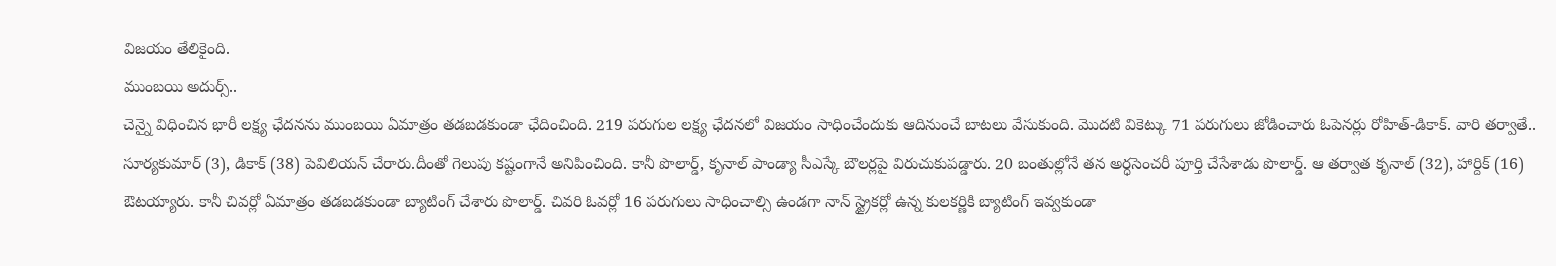విజయం తేలికైంది.
ముంబయి అదుర్స్..
చెన్నై విధించిన భారీ లక్ష్య ఛేదనను ముంబయి ఏమాత్రం తడబడకుండా ఛేదించింది. 219 పరుగుల లక్ష్య ఛేదనలో విజయం సాధించేందుకు ఆదినుంచే బాటలు వేసుకుంది. మొదటి వికెట్కు 71 పరుగులు జోడించారు ఓపెనర్లు రోహిత్-డికాక్. వారి తర్వాతే.. సూర్యకుమార్ (3), డికాక్ (38) పెవిలియన్ చేరారు.దీంతో గెలుపు కష్టంగానే అనిపించింది. కానీ పొలార్డ్, కృనాల్ పాండ్యా సీఎస్కే బౌలర్లపై విరుచుకుపడ్డారు. 20 బంతుల్లోనే తన అర్ధసెంచరీ పూర్తి చేసేశాడు పొలార్డ్. ఆ తర్వాత కృనాల్ (32), హార్దిక్ (16) ఔటయ్యారు. కానీ చివర్లో ఏమాత్రం తడబడకుండా బ్యాటింగ్ చేశారు పొలార్డ్. చివరి ఓవర్లో 16 పరుగులు సాధించాల్సి ఉండగా నాన్ స్ట్రైకర్లో ఉన్న కులకర్ణికి బ్యాటింగ్ ఇవ్వకుండా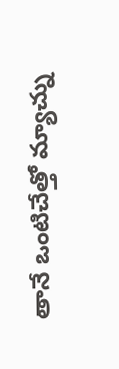తానే ఒంటిచేత్తో మ్యాచ్ను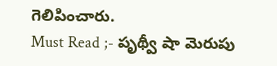గెలిపించారు.
Must Read ;- పృథ్వీ షా మెరుపు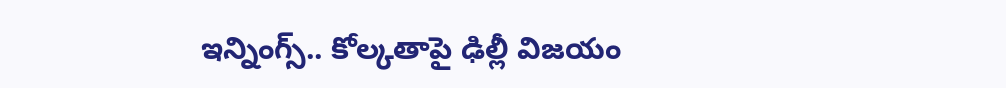ఇన్నింగ్స్.. కోల్కతాపై ఢిల్లీ విజయం